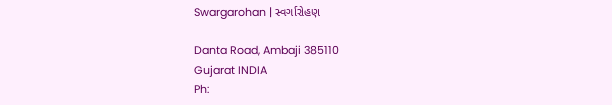Swargarohan | સ્વર્ગારોહણ

Danta Road, Ambaji 385110
Gujarat INDIA
Ph: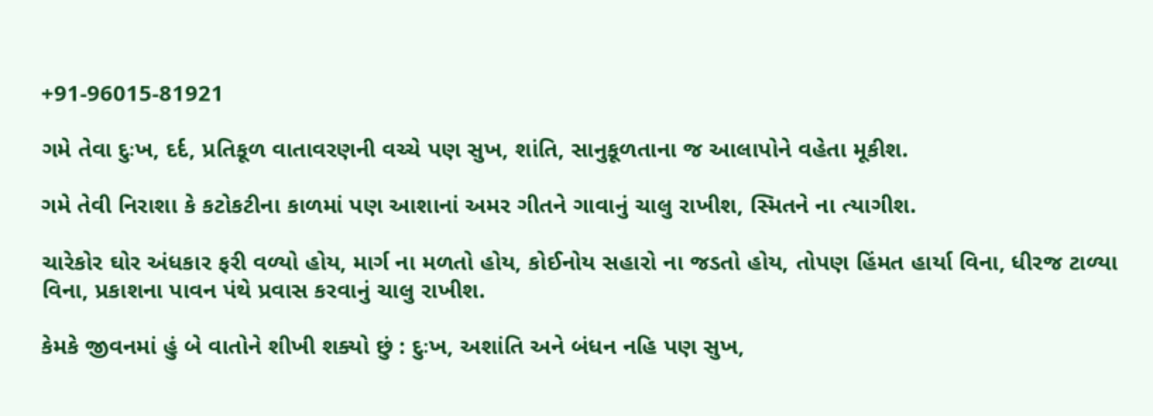+91-96015-81921

ગમે તેવા દુઃખ, દર્દ, પ્રતિકૂળ વાતાવરણની વચ્ચે પણ સુખ, શાંતિ, સાનુકૂળતાના જ આલાપોને વહેતા મૂકીશ.

ગમે તેવી નિરાશા કે કટોકટીના કાળમાં પણ આશાનાં અમર ગીતને ગાવાનું ચાલુ રાખીશ, સ્મિતને ના ત્યાગીશ.

ચારેકોર ઘોર અંધકાર ફરી વળ્યો હોય, માર્ગ ના મળતો હોય, કોઈનોય સહારો ના જડતો હોય, તોપણ હિંમત હાર્યા વિના, ધીરજ ટાળ્યા વિના, પ્રકાશના પાવન પંથે પ્રવાસ કરવાનું ચાલુ રાખીશ.

કેમકે જીવનમાં હું બે વાતોને શીખી શક્યો છું : દુઃખ, અશાંતિ અને બંધન નહિ પણ સુખ,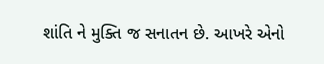શાંતિ ને મુક્તિ જ સનાતન છે. આખરે એનો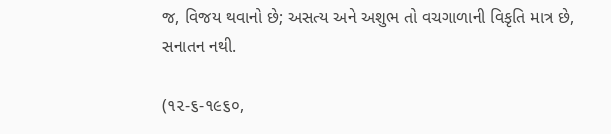જ, વિજય થવાનો છે; અસત્ય અને અશુભ તો વચગાળાની વિકૃતિ માત્ર છે, સનાતન નથી.

(૧૨-૬-૧૯૬૦,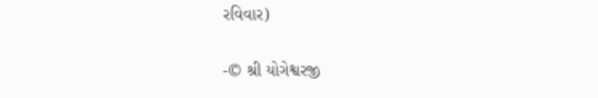રવિવાર)

-© શ્રી યોગેશ્વરજી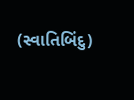(સ્વાતિબિંદુ)